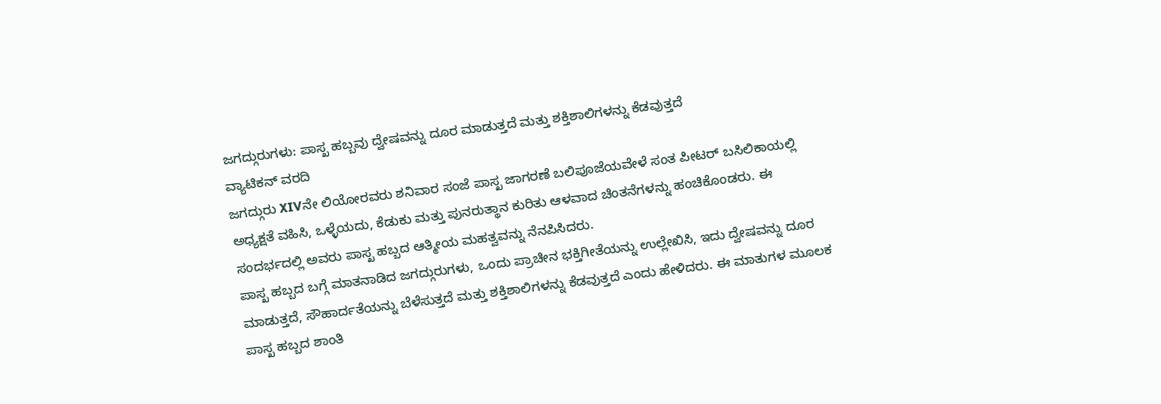ಜಗದ್ಗುರುಗಳು: ಪಾಸ್ಖ ಹಬ್ಬವು ದ್ವೇಷವನ್ನು ದೂರ ಮಾಡುತ್ತದೆ ಮತ್ತು ಶಕ್ತಿಶಾಲಿಗಳನ್ನು ಕೆಡವುತ್ತದೆ
ವ್ಯಾಟಿಕನ್ ವರದಿ
ಜಗದ್ಗುರು XIVನೇ ಲಿಯೋರವರು ಶನಿವಾರ ಸಂಜೆ ಪಾಸ್ಖ ಜಾಗರಣೆ ಬಲಿಪೂಜೆಯವೇಳೆ ಸಂತ ಪೀಟರ್ ಬಸಿಲಿಕಾಯಲ್ಲಿ ಅಧ್ಯಕ್ಷತೆ ವಹಿಸಿ, ಒಳ್ಳೆಯದು, ಕೆಡುಕು ಮತ್ತು ಪುನರುತ್ಥಾನ ಕುರಿತು ಆಳವಾದ ಚಿಂತನೆಗಳನ್ನು ಹಂಚಿಕೊಂಡರು. ಈ ಸಂದರ್ಭದಲ್ಲಿ ಅವರು ಪಾಸ್ಖ ಹಬ್ಬದ ಆತ್ಮೀಯ ಮಹತ್ವವನ್ನು ನೆನಪಿಸಿದರು.
ಪಾಸ್ಖ ಹಬ್ಬದ ಬಗ್ಗೆ ಮಾತನಾಡಿದ ಜಗದ್ಗುರುಗಳು, ಒಂದು ಪ್ರಾಚೀನ ಭಕ್ತಿಗೀತೆಯನ್ನು ಉಲ್ಲೇಖಿಸಿ, ಇದು ದ್ವೇಷವನ್ನು ದೂರ ಮಾಡುತ್ತದೆ, ಸೌಹಾರ್ದತೆಯನ್ನು ಬೆಳೆಸುತ್ತದೆ ಮತ್ತು ಶಕ್ತಿಶಾಲಿಗಳನ್ನು ಕೆಡವುತ್ತದೆ ಎಂದು ಹೇಳಿದರು. ಈ ಮಾತುಗಳ ಮೂಲಕ ಪಾಸ್ಖ ಹಬ್ಬದ ಶಾಂತಿ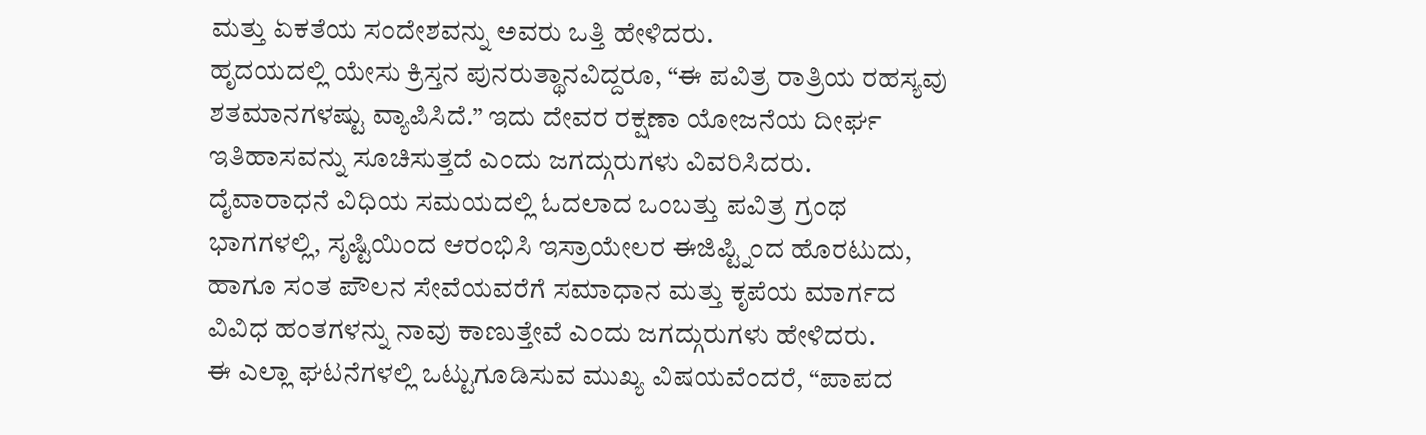ಮತ್ತು ಏಕತೆಯ ಸಂದೇಶವನ್ನು ಅವರು ಒತ್ತಿ ಹೇಳಿದರು.
ಹೃದಯದಲ್ಲಿ ಯೇಸು ಕ್ರಿಸ್ತನ ಪುನರುತ್ಥಾನವಿದ್ದರೂ, “ಈ ಪವಿತ್ರ ರಾತ್ರಿಯ ರಹಸ್ಯವು ಶತಮಾನಗಳಷ್ಟು ವ್ಯಾಪಿಸಿದೆ.” ಇದು ದೇವರ ರಕ್ಷಣಾ ಯೋಜನೆಯ ದೀರ್ಘ ಇತಿಹಾಸವನ್ನು ಸೂಚಿಸುತ್ತದೆ ಎಂದು ಜಗದ್ಗುರುಗಳು ವಿವರಿಸಿದರು.
ದೈವಾರಾಧನೆ ವಿಧಿಯ ಸಮಯದಲ್ಲಿ ಓದಲಾದ ಒಂಬತ್ತು ಪವಿತ್ರ ಗ್ರಂಥ ಭಾಗಗಳಲ್ಲಿ, ಸೃಷ್ಟಿಯಿಂದ ಆರಂಭಿಸಿ ಇಸ್ರಾಯೇಲರ ಈಜಿಪ್ಟ್ನಿಂದ ಹೊರಟುದು, ಹಾಗೂ ಸಂತ ಪೌಲನ ಸೇವೆಯವರೆಗೆ ಸಮಾಧಾನ ಮತ್ತು ಕೃಪೆಯ ಮಾರ್ಗದ ವಿವಿಧ ಹಂತಗಳನ್ನು ನಾವು ಕಾಣುತ್ತೇವೆ ಎಂದು ಜಗದ್ಗುರುಗಳು ಹೇಳಿದರು.
ಈ ಎಲ್ಲಾ ಘಟನೆಗಳಲ್ಲಿ ಒಟ್ಟುಗೂಡಿಸುವ ಮುಖ್ಯ ವಿಷಯವೆಂದರೆ, “ಪಾಪದ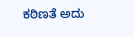ಕಠಿಣತೆ ಅದು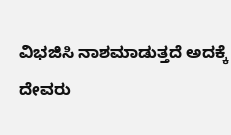ವಿಭಜಿಸಿ ನಾಶಮಾಡುತ್ತದೆ ಅದಕ್ಕೆ ದೇವರು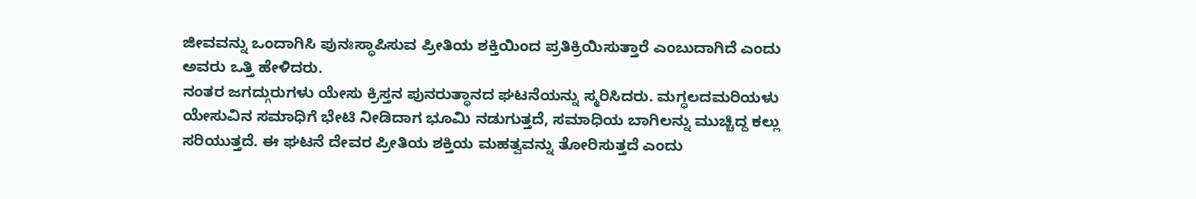ಜೀವವನ್ನು ಒಂದಾಗಿಸಿ ಪುನಃಸ್ಥಾಪಿಸುವ ಪ್ರೀತಿಯ ಶಕ್ತಿಯಿಂದ ಪ್ರತಿಕ್ರಿಯಿಸುತ್ತಾರೆ ಎಂಬುದಾಗಿದೆ ಎಂದು ಅವರು ಒತ್ತಿ ಹೇಳಿದರು.
ನಂತರ ಜಗದ್ಗುರುಗಳು ಯೇಸು ಕ್ರಿಸ್ತನ ಪುನರುತ್ಥಾನದ ಘಟನೆಯನ್ನು ಸ್ಮರಿಸಿದರು. ಮಗ್ಧಲದಮರಿಯಳು ಯೇಸುವಿನ ಸಮಾಧಿಗೆ ಭೇಟಿ ನೀಡಿದಾಗ ಭೂಮಿ ನಡುಗುತ್ತದೆ, ಸಮಾಧಿಯ ಬಾಗಿಲನ್ನು ಮುಚ್ಚಿದ್ದ ಕಲ್ಲು ಸರಿಯುತ್ತದೆ. ಈ ಘಟನೆ ದೇವರ ಪ್ರೀತಿಯ ಶಕ್ತಿಯ ಮಹತ್ವವನ್ನು ತೋರಿಸುತ್ತದೆ ಎಂದು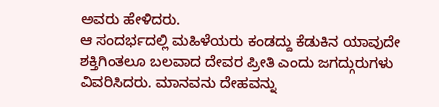ಅವರು ಹೇಳಿದರು.
ಆ ಸಂದರ್ಭದಲ್ಲಿ ಮಹಿಳೆಯರು ಕಂಡದ್ದು ಕೆಡುಕಿನ ಯಾವುದೇ ಶಕ್ತಿಗಿಂತಲೂ ಬಲವಾದ ದೇವರ ಪ್ರೀತಿ ಎಂದು ಜಗದ್ಗುರುಗಳು ವಿವರಿಸಿದರು. ಮಾನವನು ದೇಹವನ್ನು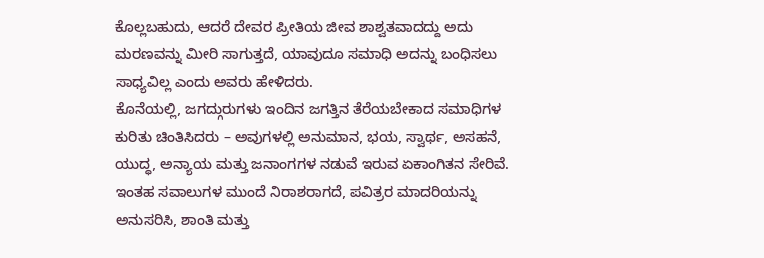ಕೊಲ್ಲಬಹುದು, ಆದರೆ ದೇವರ ಪ್ರೀತಿಯ ಜೀವ ಶಾಶ್ವತವಾದದ್ದು ಅದು ಮರಣವನ್ನು ಮೀರಿ ಸಾಗುತ್ತದೆ, ಯಾವುದೂ ಸಮಾಧಿ ಅದನ್ನು ಬಂಧಿಸಲು ಸಾಧ್ಯವಿಲ್ಲ ಎಂದು ಅವರು ಹೇಳಿದರು.
ಕೊನೆಯಲ್ಲಿ, ಜಗದ್ಗುರುಗಳು ಇಂದಿನ ಜಗತ್ತಿನ ತೆರೆಯಬೇಕಾದ ಸಮಾಧಿಗಳ ಕುರಿತು ಚಿಂತಿಸಿದರು – ಅವುಗಳಲ್ಲಿ ಅನುಮಾನ, ಭಯ, ಸ್ವಾರ್ಥ, ಅಸಹನೆ, ಯುದ್ಧ, ಅನ್ಯಾಯ ಮತ್ತು ಜನಾಂಗಗಳ ನಡುವೆ ಇರುವ ಏಕಾಂಗಿತನ ಸೇರಿವೆ. ಇಂತಹ ಸವಾಲುಗಳ ಮುಂದೆ ನಿರಾಶರಾಗದೆ, ಪವಿತ್ರರ ಮಾದರಿಯನ್ನು ಅನುಸರಿಸಿ, ಶಾಂತಿ ಮತ್ತು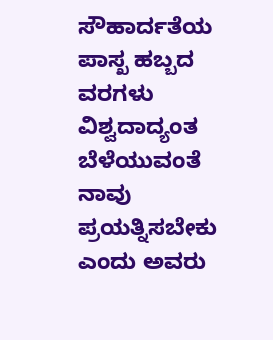ಸೌಹಾರ್ದತೆಯ ಪಾಸ್ಖ ಹಬ್ಬದ ವರಗಳು ವಿಶ್ವದಾದ್ಯಂತ ಬೆಳೆಯುವಂತೆ ನಾವು ಪ್ರಯತ್ನಿಸಬೇಕು ಎಂದು ಅವರು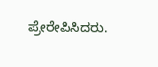ಪ್ರೇರೇಪಿಸಿದರು.